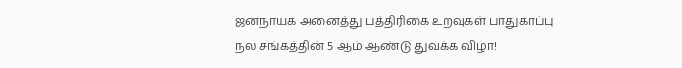ஜனநாயக அனைத்து பத்திரிகை உறவுகள் பாதுகாப்பு நல சங்கத்தின் 5 ஆம் ஆண்டு துவக்க விழா!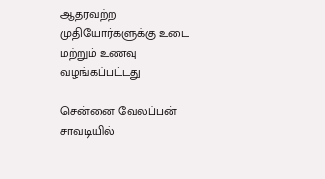ஆதரவற்ற முதியோர்களுக்கு உடை மற்றும் உணவு வழங்கப்பட்டது

சென்னை வேலப்பன் சாவடியில்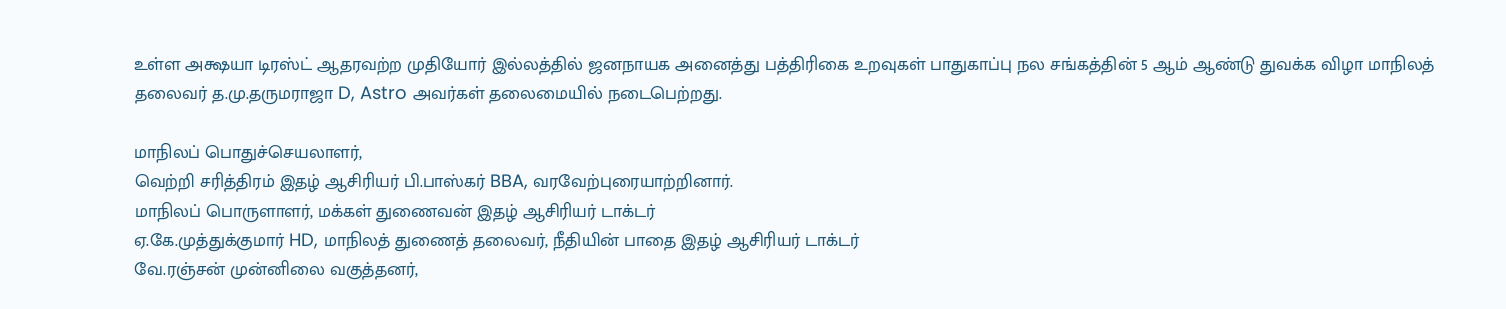உள்ள அக்ஷயா டிரஸ்ட் ஆதரவற்ற முதியோர் இல்லத்தில் ஜனநாயக அனைத்து பத்திரிகை உறவுகள் பாதுகாப்பு நல சங்கத்தின் 5 ஆம் ஆண்டு துவக்க விழா மாநிலத் தலைவர் த.மு.தருமராஜா D, Astro அவர்கள் தலைமையில் நடைபெற்றது.

மாநிலப் பொதுச்செயலாளர்,
வெற்றி சரித்திரம் இதழ் ஆசிரியர் பி.பாஸ்கர் BBA, வரவேற்புரையாற்றினார்.
மாநிலப் பொருளாளர், மக்கள் துணைவன் இதழ் ஆசிரியர் டாக்டர்
ஏ.கே.முத்துக்குமார் HD, மாநிலத் துணைத் தலைவர், நீதியின் பாதை இதழ் ஆசிரியர் டாக்டர்
வே.ரஞ்சன் முன்னிலை வகுத்தனர்,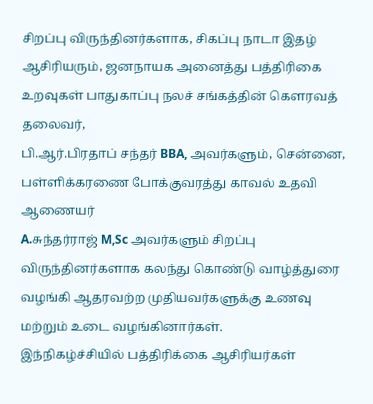சிறப்பு விருந்தினர்களாக, சிகப்பு நாடா இதழ் ஆசிரியரும், ஜனநாயக அனைத்து பத்திரிகை உறவுகள் பாதுகாப்பு நலச் சங்கத்தின் கௌரவத் தலைவர்,
பி.ஆர்.பிரதாப் சந்தர் BBA, அவர்களும், சென்னை, பள்ளிக்கரணை போக்குவரத்து காவல் உதவி ஆணையர்
A.சுந்தர்ராஜ் M,Sc அவர்களும் சிறப்பு விருந்தினர்களாக கலந்து கொண்டு வாழ்த்துரை வழங்கி ஆதரவற்ற முதியவர்களுக்கு உணவு மற்றும் உடை வழங்கினார்கள்.
இந்நிகழ்ச்சியில் பத்திரிக்கை ஆசிரியர்கள்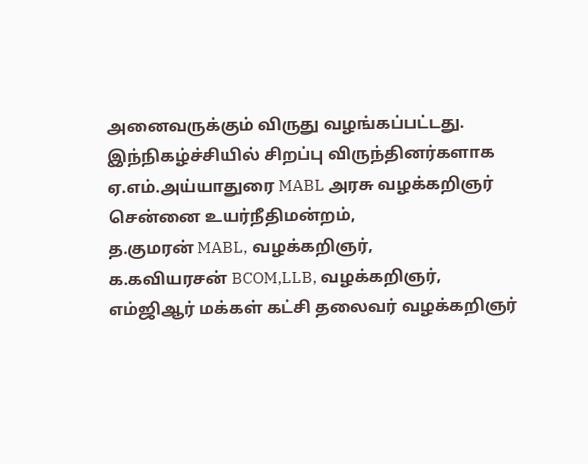அனைவருக்கும் விருது வழங்கப்பட்டது.
இந்நிகழ்ச்சியில் சிறப்பு விருந்தினர்களாக
ஏ.எம்.அய்யாதுரை MABL அரசு வழக்கறிஞர் சென்னை உயர்நீதிமன்றம்,
த.குமரன் MABL, வழக்கறிஞர்,
க.கவியரசன் BCOM,LLB, வழக்கறிஞர்,
எம்ஜிஆர் மக்கள் கட்சி தலைவர் வழக்கறிஞர்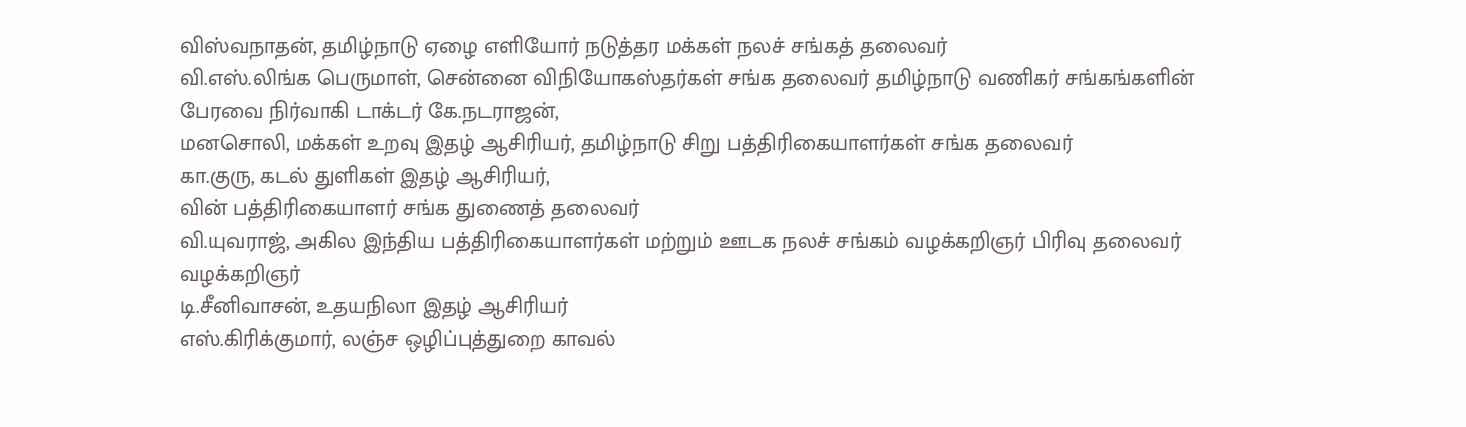விஸ்வநாதன், தமிழ்நாடு ஏழை எளியோர் நடுத்தர மக்கள் நலச் சங்கத் தலைவர்
வி.எஸ்.லிங்க பெருமாள், சென்னை விநியோகஸ்தர்கள் சங்க தலைவர் தமிழ்நாடு வணிகர் சங்கங்களின் பேரவை நிர்வாகி டாக்டர் கே.நடராஜன்,
மனசொலி, மக்கள் உறவு இதழ் ஆசிரியர், தமிழ்நாடு சிறு பத்திரிகையாளர்கள் சங்க தலைவர்
கா.குரு, கடல் துளிகள் இதழ் ஆசிரியர்,
வின் பத்திரிகையாளர் சங்க துணைத் தலைவர்
வி.யுவராஜ், அகில இந்திய பத்திரிகையாளர்கள் மற்றும் ஊடக நலச் சங்கம் வழக்கறிஞர் பிரிவு தலைவர் வழக்கறிஞர்
டி.சீனிவாசன், உதயநிலா இதழ் ஆசிரியர்
எஸ்.கிரிக்குமார், லஞ்ச ஒழிப்புத்துறை காவல்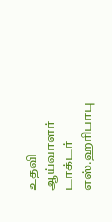உதவி ஆய்வாளர் டாக்டர் எஸ்.ஹரிபாபு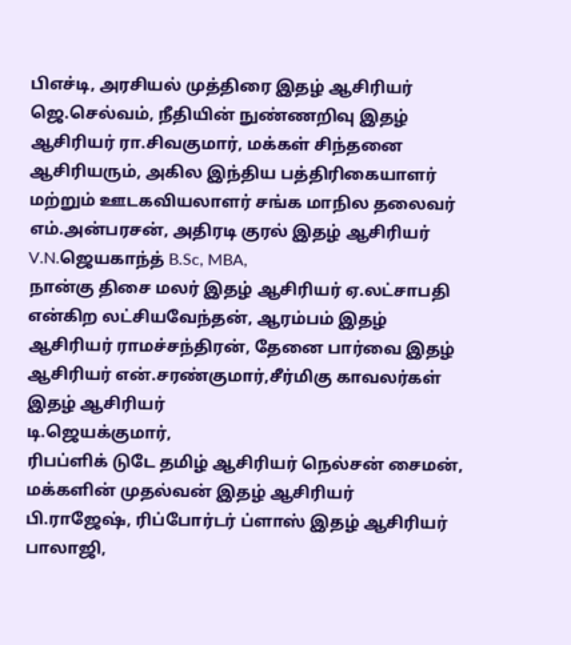பிஎச்டி, அரசியல் முத்திரை இதழ் ஆசிரியர்
ஜெ.செல்வம், நீதியின் நுண்ணறிவு இதழ் ஆசிரியர் ரா.சிவகுமார், மக்கள் சிந்தனை ஆசிரியரும், அகில இந்திய பத்திரிகையாளர் மற்றும் ஊடகவியலாளர் சங்க மாநில தலைவர்
எம்.அன்பரசன், அதிரடி குரல் இதழ் ஆசிரியர் V.N.ஜெயகாந்த் B.Sc, MBA,
நான்கு திசை மலர் இதழ் ஆசிரியர் ஏ.லட்சாபதி என்கிற லட்சியவேந்தன், ஆரம்பம் இதழ் ஆசிரியர் ராமச்சந்திரன், தேனை பார்வை இதழ் ஆசிரியர் என்.சரண்குமார்,சீர்மிகு காவலர்கள் இதழ் ஆசிரியர்
டி.ஜெயக்குமார்,
ரிபப்ளிக் டுடே தமிழ் ஆசிரியர் நெல்சன் சைமன்,
மக்களின் முதல்வன் இதழ் ஆசிரியர்
பி.ராஜேஷ், ரிப்போர்டர் ப்ளாஸ் இதழ் ஆசிரியர் பாலாஜி,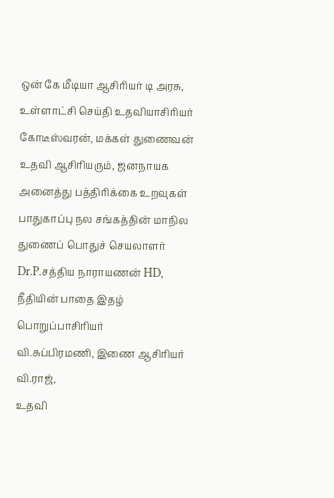ஒன் கே மீடியா ஆசிரியர் டி அரசு, உள்ளாட்சி செய்தி உதவியாசிரியர் கோடீஸ்வரன், மக்கள் துணைவன் உதவி ஆசிரியரும், ஜனநாயக அனைத்து பத்திரிக்கை உறவுகள் பாதுகாப்பு நல சங்கத்தின் மாநில துணைப் பொதுச் செயலாளர்
Dr.P.சத்திய நாராயணன் HD,
நீதியின் பாதை இதழ் பொறுப்பாசிரியர்
வி.சுப்பிரமணி, இணை ஆசிரியர் வி.ராஜ்,
உதவி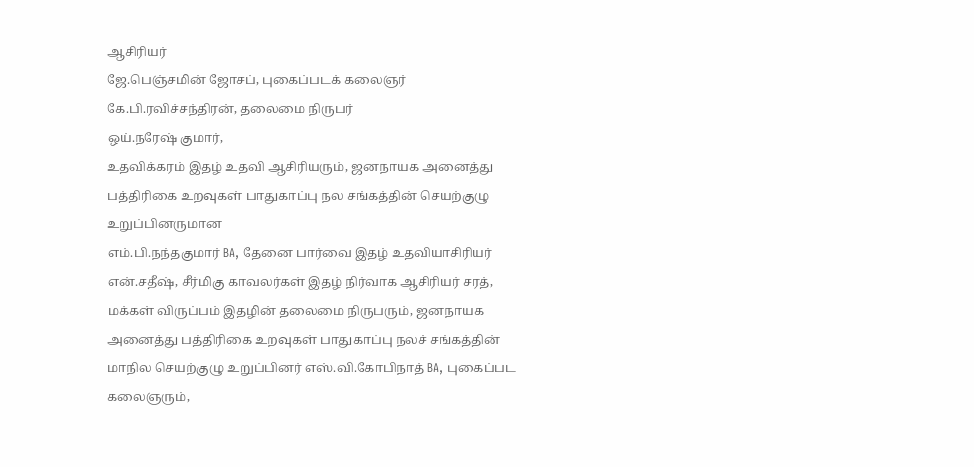ஆசிரியர்
ஜே.பெஞ்சமின் ஜோசப், புகைப்படக் கலைஞர் கே.பி.ரவிச்சந்திரன், தலைமை நிருபர்
ஒய்.நரேஷ் குமார்,
உதவிக்கரம் இதழ் உதவி ஆசிரியரும், ஜனநாயக அனைத்து பத்திரிகை உறவுகள் பாதுகாப்பு நல சங்கத்தின் செயற்குழு உறுப்பினருமான
எம்.பி.நந்தகுமார் BA, தேனை பார்வை இதழ் உதவியாசிரியர்
என்.சதீஷ், சீர்மிகு காவலர்கள் இதழ் நிர்வாக ஆசிரியர் சரத்,
மக்கள் விருப்பம் இதழின் தலைமை நிருபரும், ஜனநாயக அனைத்து பத்திரிகை உறவுகள் பாதுகாப்பு நலச் சங்கத்தின் மாநில செயற்குழு உறுப்பினர் எஸ்.வி.கோபிநாத் BA, புகைப்பட கலைஞரும்,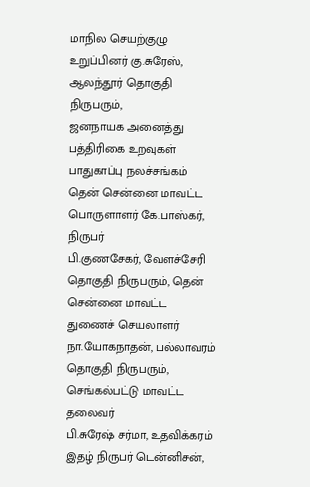மாநில செயற்குழு உறுப்பினர் கு.சுரேஸ், ஆலந்தூர் தொகுதி நிருபரும்,
ஜனநாயக அனைத்து பத்திரிகை உறவுகள் பாதுகாப்பு நலச்சங்கம் தென் சென்னை மாவட்ட பொருளாளர் கே.பாஸ்கர், நிருபர்
பி.குணசேகர், வேளச்சேரி தொகுதி நிருபரும், தென் சென்னை மாவட்ட துணைச் செயலாளர் நா.யோகநாதன், பல்லாவரம் தொகுதி நிருபரும், செங்கல்பட்டு மாவட்ட தலைவர்
பி.சுரேஷ் சர்மா, உதவிக்கரம் இதழ் நிருபர் டென்னிசன்,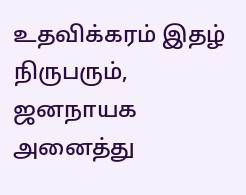உதவிக்கரம் இதழ் நிருபரும், ஜனநாயக அனைத்து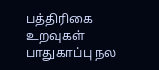பத்திரிகை உறவுகள் பாதுகாப்பு நல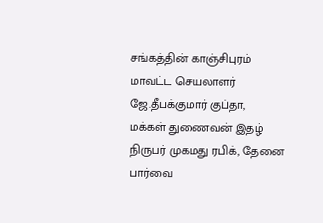சங்கத்தின் காஞ்சிபுரம் மாவட்ட செயலாளர்
ஜே.தீபக்குமார் குப்தா,
மக்கள் துணைவன் இதழ் நிருபர் முகமது ரபிக், தேனை பார்வை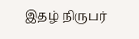இதழ் நிருபர்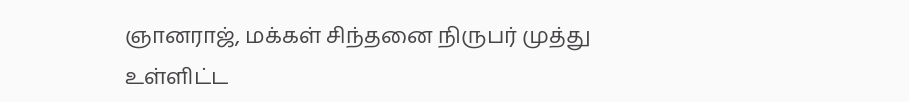ஞானராஜ், மக்கள் சிந்தனை நிருபர் முத்து உள்ளிட்ட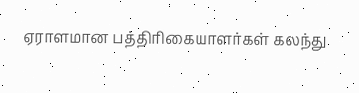ஏராளமான பத்திரிகையாளர்கள் கலந்து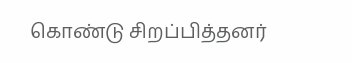கொண்டு சிறப்பித்தனர்